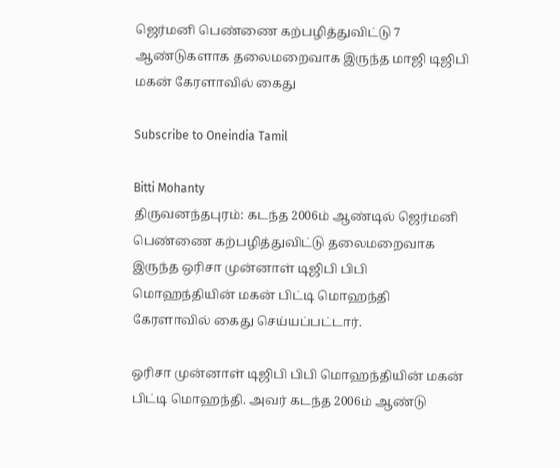ஜெர்மனி பெண்ணை கற்பழித்துவிட்டு 7 ஆண்டுகளாக தலைமறைவாக இருந்த மாஜி டிஜிபி மகன் கேரளாவில் கைது

Subscribe to Oneindia Tamil

Bitti Mohanty
திருவனந்தபுரம்: கடந்த 2006ம் ஆண்டில் ஜெர்மனி பெண்ணை கற்பழித்துவிட்டு தலைமறைவாக இருந்த ஒரிசா முன்னாள் டிஜிபி பிபி மொஹந்தியின் மகன் பிட்டி மொஹந்தி கேரளாவில் கைது செய்யப்பட்டார்.

ஒரிசா முன்னாள் டிஜிபி பிபி மொஹந்தியின் மகன் பிட்டி மொஹந்தி. அவர் கடந்த 2006ம் ஆண்டு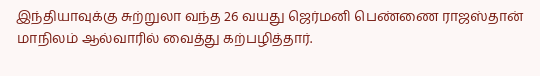இந்தியாவுக்கு சுற்றுலா வந்த 26 வயது ஜெர்மனி பெண்ணை ராஜஸ்தான் மாநிலம் ஆல்வாரில் வைத்து கற்பழித்தார்.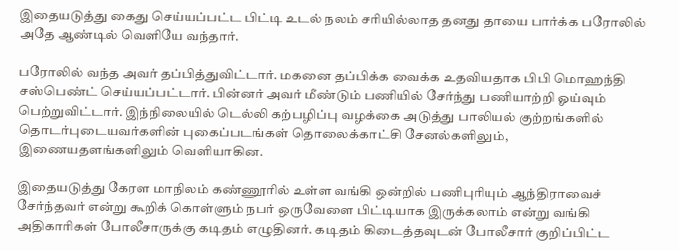இதையடுத்து கைது செய்யப்பட்ட பிட்டி உடல் நலம் சரியில்லாத தனது தாயை பார்க்க பரோலில் அதே ஆண்டில் வெளியே வந்தார்.

பரோலில் வந்த அவர் தப்பித்துவிட்டார். மகனை தப்பிக்க வைக்க உதவியதாக பிபி மொஹந்தி சஸ்பெண்ட் செய்யப்பட்டார். பின்னர் அவர் மீண்டும் பணியில் சேர்ந்து பணியாற்றி ஓய்வும் பெற்றுவிட்டார். இந்நிலையில் டெல்லி கற்பழிப்பு வழக்கை அடுத்து பாலியல் குற்றங்களில் தொடர்புடையவர்களின் புகைப்படங்கள் தொலைக்காட்சி சேனல்களிலும், இணையதளங்களிலும் வெளியாகின.

இதையடுத்து கேரள மாநிலம் கண்ணூரில் உள்ள வங்கி ஒன்றில் பணிபுரியும் ஆந்திராவைச் சேர்ந்தவர் என்று கூறிக் கொள்ளும் நபர் ஒருவேளை பிட்டியாக இருக்கலாம் என்று வங்கி அதிகாரிகள் போலீசாருக்கு கடிதம் எழுதினர். கடிதம் கிடைத்தவுடன் போலீசார் குறிப்பிட்ட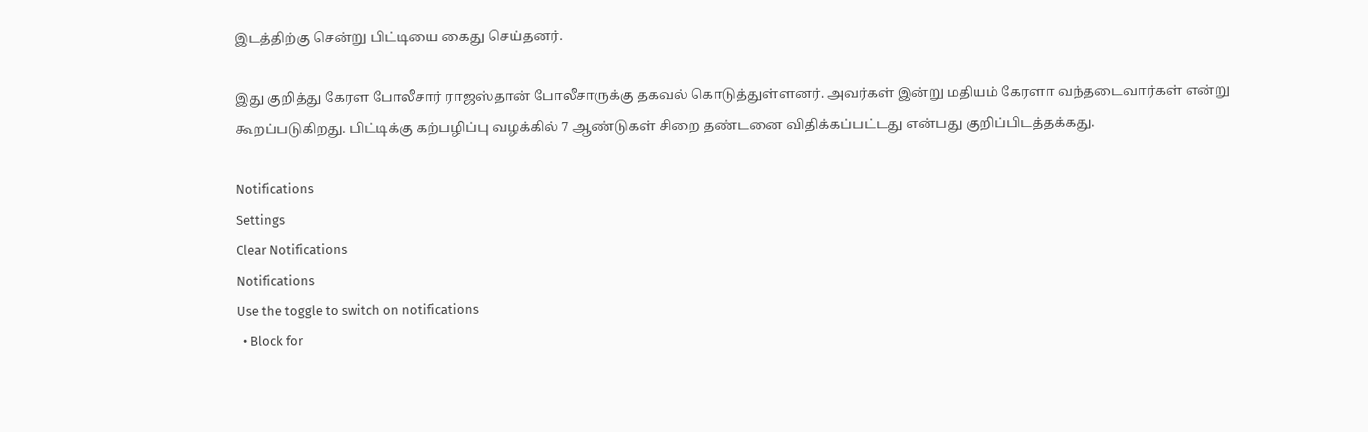இடத்திற்கு சென்று பிட்டியை கைது செய்தனர்.

இது குறித்து கேரள போலீசார் ராஜஸ்தான் போலீசாருக்கு தகவல் கொடுத்துள்ளனர். அவர்கள் இன்று மதியம் கேரளா வந்தடைவார்கள் என்று கூறப்படுகிறது. பிட்டிக்கு கற்பழிப்பு வழக்கில் 7 ஆண்டுகள் சிறை தண்டனை விதிக்கப்பட்டது என்பது குறிப்பிடத்தக்கது.

Notifications
Settings
Clear Notifications
Notifications
Use the toggle to switch on notifications
  • Block for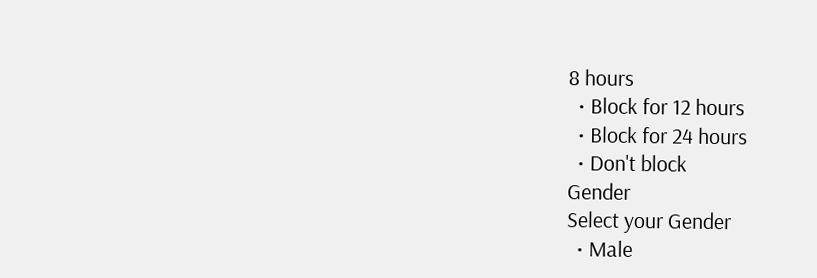8 hours
  • Block for 12 hours
  • Block for 24 hours
  • Don't block
Gender
Select your Gender
  • Male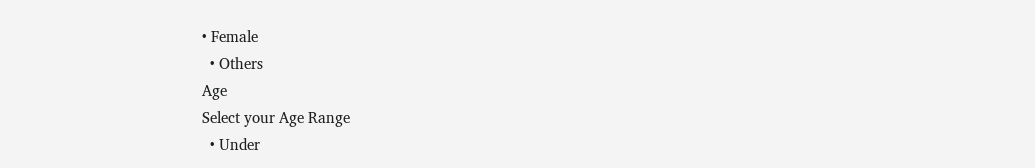• Female
  • Others
Age
Select your Age Range
  • Under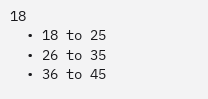18
  • 18 to 25
  • 26 to 35
  • 36 to 45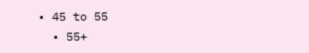• 45 to 55
  • 55+